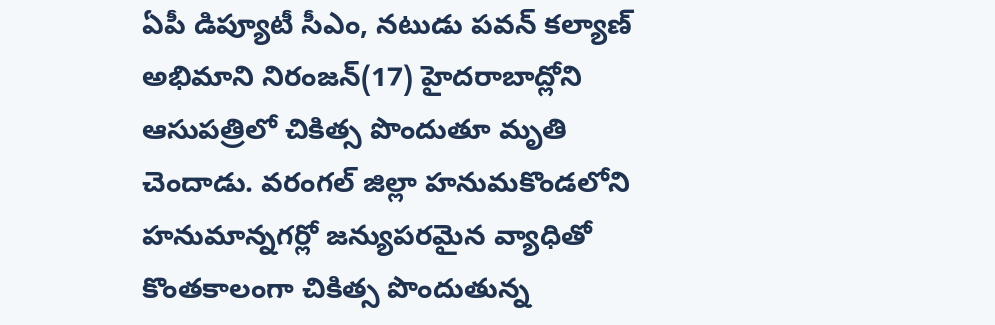ఏపీ డిప్యూటీ సీఎం, నటుడు పవన్ కల్యాణ్ అభిమాని నిరంజన్(17) హైదరాబాద్లోని ఆసుపత్రిలో చికిత్స పొందుతూ మృతి చెందాడు. వరంగల్ జిల్లా హనుమకొండలోని హనుమాన్నగర్లో జన్యుపరమైన వ్యాధితో కొంతకాలంగా చికిత్స పొందుతున్న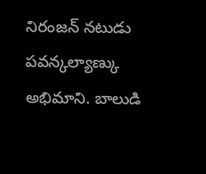నిరంజన్ నటుడు పవన్కల్యాణ్కు అభిమాని. బాలుడి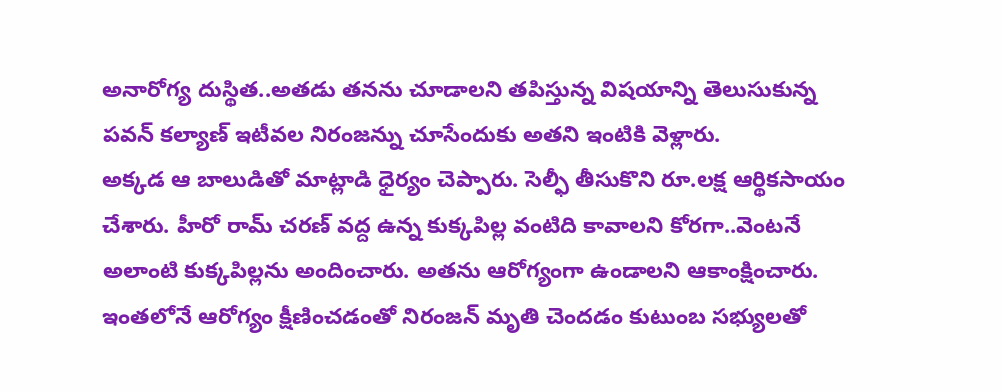అనారోగ్య దుస్థిత..అతడు తనను చూడాలని తపిస్తున్న విషయాన్ని తెలుసుకున్న పవన్ కల్యాణ్ ఇటీవల నిరంజన్ను చూసేందుకు అతని ఇంటికి వెళ్లారు.
అక్కడ ఆ బాలుడితో మాట్లాడి ధైర్యం చెప్పారు. సెల్ఫీ తీసుకొని రూ.లక్ష ఆర్థికసాయం చేశారు. హీరో రామ్ చరణ్ వద్ద ఉన్న కుక్కపిల్ల వంటిది కావాలని కోరగా..వెంటనే అలాంటి కుక్కపిల్లను అందించారు. అతను ఆరోగ్యంగా ఉండాలని ఆకాంక్షించారు. ఇంతలోనే ఆరోగ్యం క్షీణించడంతో నిరంజన్ మృతి చెందడం కుటుంబ సభ్యులతో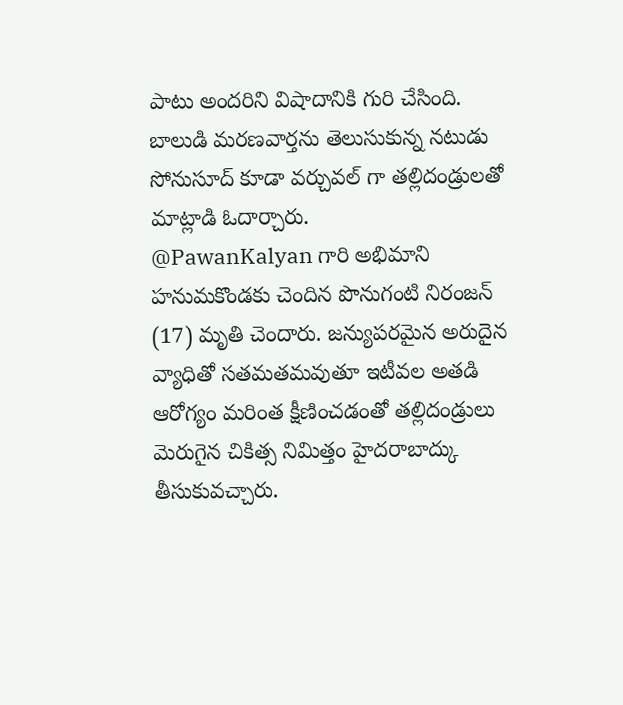పాటు అందరిని విషాదానికి గురి చేసింది. బాలుడి మరణవార్తను తెలుసుకున్న నటుడు సోనుసూద్ కూడా వర్చువల్ గా తల్లిదండ్రులతో మాట్లాడి ఓదార్చారు.
@PawanKalyan గారి అభిమాని హనుమకొండకు చెందిన పొనుగంటి నిరంజన్ (17) మృతి చెందారు. జన్యుపరమైన అరుదైన వ్యాధితో సతమతమవుతూ ఇటీవల అతడి ఆరోగ్యం మరింత క్షీణించడంతో తల్లిదండ్రులు మెరుగైన చికిత్స నిమిత్తం హైదరాబాద్కు తీసుకువచ్చారు.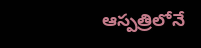ఆస్పత్రిలోనే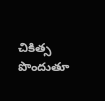చికిత్స పొందుతూ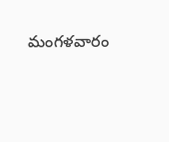మంగళవారం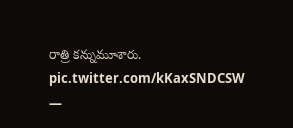రాత్రి కన్నుమూశారు. pic.twitter.com/kKaxSNDCSW
—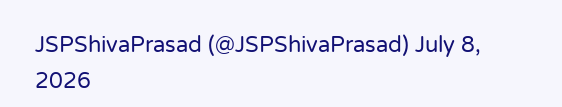JSPShivaPrasad (@JSPShivaPrasad) July 8, 2026